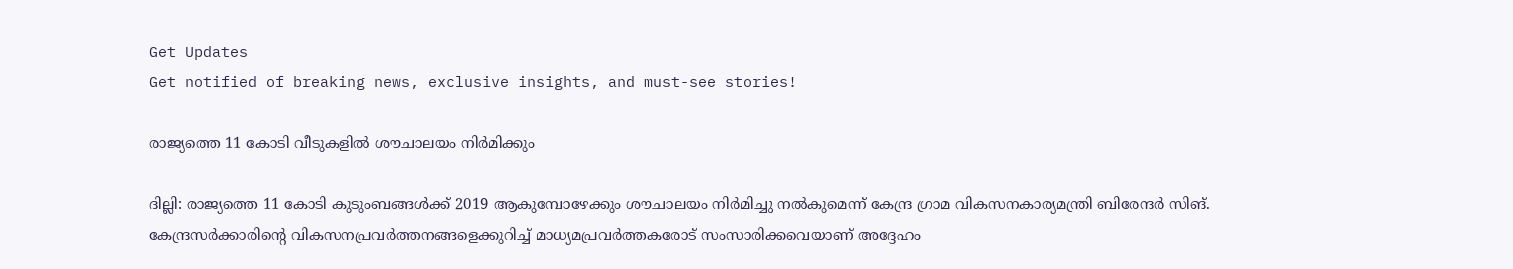Get Updates
Get notified of breaking news, exclusive insights, and must-see stories!

രാജ്യത്തെ 11 കോടി വീടുകളില്‍ ശൗചാലയം നിര്‍മിക്കും

ദില്ലി: രാജ്യത്തെ 11 കോടി കുടുംബങ്ങള്‍ക്ക് 2019 ആകുമ്പോഴേക്കും ശൗചാലയം നിര്‍മിച്ചു നല്‍കുമെന്ന് കേന്ദ്ര ഗ്രാമ വികസനകാര്യമന്ത്രി ബിരേന്ദര്‍ സിങ്. കേന്ദ്രസര്‍ക്കാരിന്റെ വികസനപ്രവര്‍ത്തനങ്ങളെക്കുറിച്ച് മാധ്യമപ്രവര്‍ത്തകരോട് സംസാരിക്കവെയാണ് അദ്ദേഹം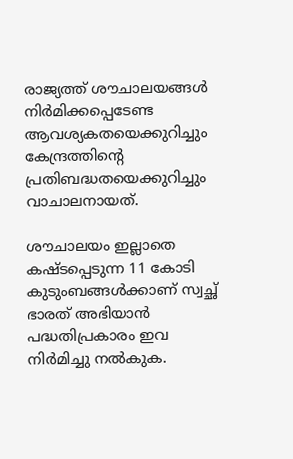രാജ്യത്ത് ശൗചാലയങ്ങള്‍ നിര്‍മിക്കപ്പെടേണ്ട ആവശ്യകതയെക്കുറിച്ചും കേന്ദ്രത്തിന്റെ പ്രതിബദ്ധതയെക്കുറിച്ചും വാചാലനായത്.

ശൗചാലയം ഇല്ലാതെ കഷ്ടപ്പെടുന്ന 11 കോടി കുടുംബങ്ങള്‍ക്കാണ് സ്വച്ഛ് ഭാരത് അഭിയാന്‍ പദ്ധതിപ്രകാരം ഇവ നിര്‍മിച്ചു നല്‍കുക.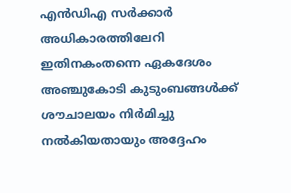എന്‍ഡിഎ സര്‍ക്കാര്‍ അധികാരത്തിലേറി ഇതിനകംതന്നെ ഏകദേശം അഞ്ചുകോടി കുടുംബങ്ങള്‍ക്ക് ശൗചാലയം നിര്‍മിച്ചു നല്‍കിയതായും അദ്ദേഹം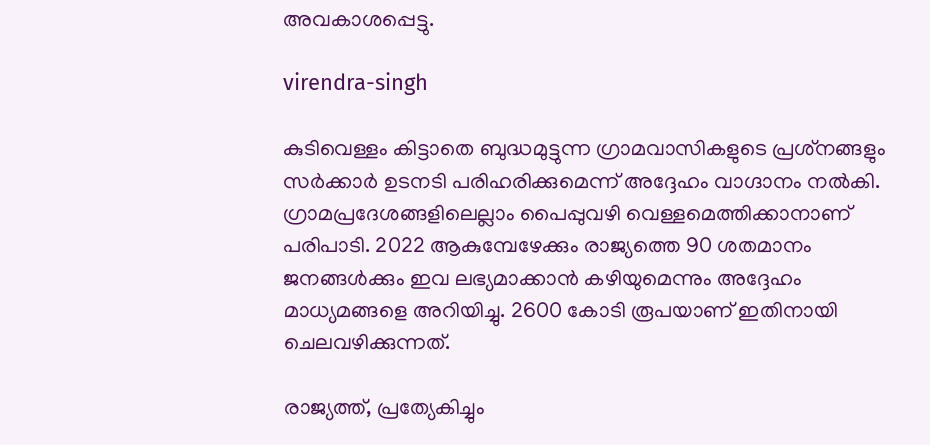അവകാശപ്പെട്ടു.

virendra-singh

കുടിവെള്ളം കിട്ടാതെ ബുദ്ധമുട്ടുന്ന ഗ്രാമവാസികളുടെ പ്രശ്‌നങ്ങളും സര്‍ക്കാര്‍ ഉടനടി പരിഹരിക്കുമെന്ന് അദ്ദേഹം വാഗ്ദാനം നല്‍കി. ഗ്രാമപ്രദേശങ്ങളിലെല്ലാം പൈപ്പുവഴി വെള്ളമെത്തിക്കാനാണ് പരിപാടി. 2022 ആകുമ്പേഴേക്കും രാജ്യത്തെ 90 ശതമാനം ജനങ്ങള്‍ക്കും ഇവ ലഭ്യമാക്കാന്‍ കഴിയുമെന്നും അദ്ദേഹം മാധ്യമങ്ങളെ അറിയിച്ചു. 2600 കോടി രൂപയാണ് ഇതിനായി ചെലവഴിക്കുന്നത്.

രാജ്യത്ത്, പ്രത്യേകിച്ചും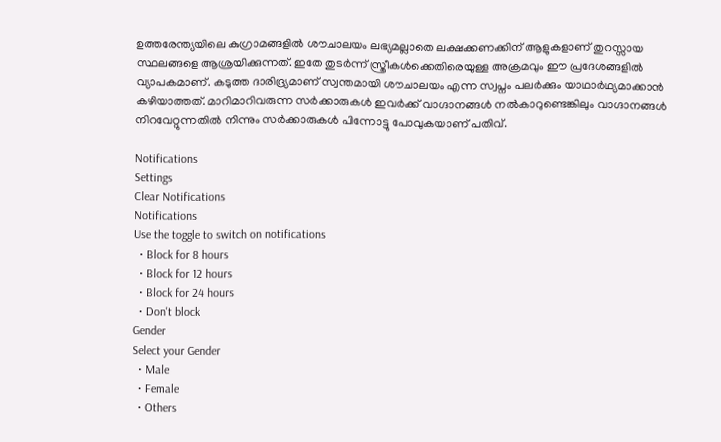ഉത്തരേന്ത്യയിലെ കുഗ്രാമങ്ങളില്‍ ശൗചാലയം ലഭ്യമല്ലാതെ ലക്ഷക്കണക്കിന് ആളുകളാണ് തുറസ്സായ സ്ഥലങ്ങളെ ആശ്രയിക്കുന്നത്. ഇതേ തുടര്‍ന്ന് സ്ത്രീകള്‍ക്കെതിരെയുള്ള അക്രമവും ഈ പ്രദേശങ്ങളില്‍ വ്യാപകമാണ്. കടുത്ത ദാരിദ്ര്യമാണ് സ്വന്തമായി ശൗചാലയം എന്ന സ്വപ്നം പലര്‍ക്കും യാഥാര്‍ഥ്യമാക്കാന്‍ കഴിയാത്തത്. മാറിമാറിവരുന്ന സര്‍ക്കാരുകള്‍ ഇവര്‍ക്ക് വാഗ്ദാനങ്ങള്‍ നല്‍കാറുണ്ടെങ്കിലും വാഗ്ദാനങ്ങള്‍ നിറവേറ്റുന്നതില്‍ നിന്നും സര്‍ക്കാരുകള്‍ പിന്നോട്ടു പോവുകയാണ് പതിവ്.

Notifications
Settings
Clear Notifications
Notifications
Use the toggle to switch on notifications
  • Block for 8 hours
  • Block for 12 hours
  • Block for 24 hours
  • Don't block
Gender
Select your Gender
  • Male
  • Female
  • Others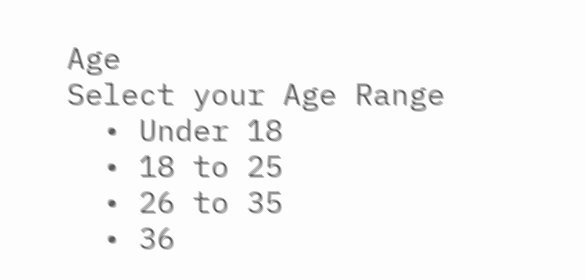Age
Select your Age Range
  • Under 18
  • 18 to 25
  • 26 to 35
  • 36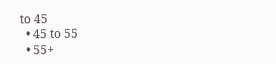to 45
  • 45 to 55
  • 55+